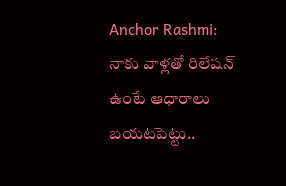Anchor Rashmi: నాకు వాళ్లతో రిలేషన్ ఉంటే ఆధారాలు బయటపెట్టు..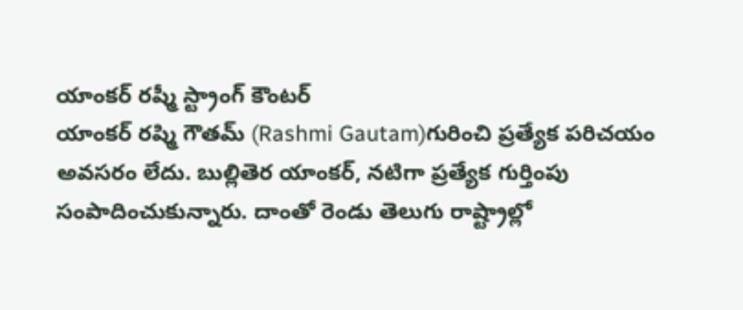యాంకర్ రష్మీ స్ట్రాంగ్ కౌంటర్
యాంకర్ రష్మి గౌతమ్ (Rashmi Gautam)గురించి ప్రత్యేక పరిచయం అవసరం లేదు. బుల్లితెర యాంకర్, నటిగా ప్రత్యేక గుర్తింపు సంపాదించుకున్నారు. దాంతో రెండు తెలుగు రాష్ట్రాల్లో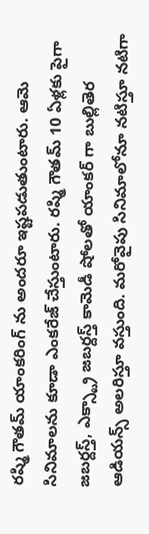రష్మి గౌతమ్ యాంకరింగ్ ను అందరూ ఇష్టపడుతుంటారు. ఆమె సినిమాలను కూడా ఎంకరేజ్ చేస్తుంటారు. రష్మి గౌతమ్ 10 ఏళ్లకు పైగా జబర్దస్త్, ఎక్స్ట్రా జబర్దస్త్ కామెడీ షోలతో యాంకర్ గా బుల్లితెర ఆడియన్స్ అలరిస్తూ వస్తుంది. మరోవైపు సినిమాలోనూ నటిస్తూ నటిగా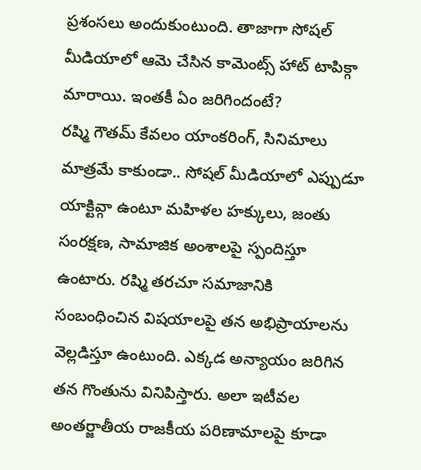ప్రశంసలు అందుకుంటుంది. తాజాగా సోషల్ మీడియాలో ఆమె చేసిన కామెంట్స్ హాట్ టాపిక్గా మారాయి. ఇంతకీ ఏం జరిగిందంటే?
రష్మి గౌతమ్ కేవలం యాంకరింగ్, సినిమాలు మాత్రమే కాకుండా.. సోషల్ మీడియాలో ఎప్పుడూ యాక్టివ్గా ఉంటూ మహిళల హక్కులు, జంతు సంరక్షణ, సామాజిక అంశాలపై స్పందిస్తూ ఉంటారు. రష్మి తరచూ సమాజానికి సంబంధించిన విషయాలపై తన అభిప్రాయాలను వెల్లడిస్తూ ఉంటుంది. ఎక్కడ అన్యాయం జరిగిన తన గొంతును వినిపిస్తారు. అలా ఇటీవల అంతర్జాతీయ రాజకీయ పరిణామాలపై కూడా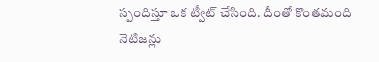స్పందిస్తూ ఒక ట్వీట్ చేసింది. దీంతో కొంతమంది నెటిజన్లు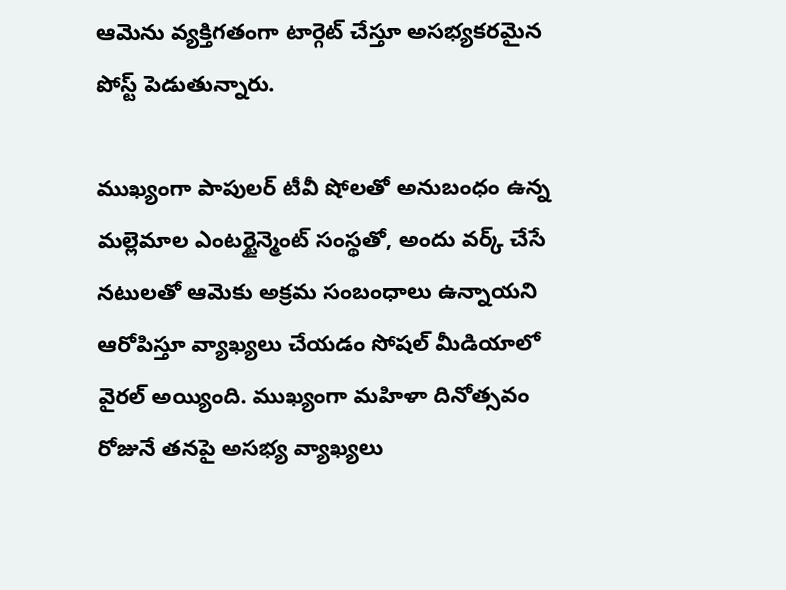ఆమెను వ్యక్తిగతంగా టార్గెట్ చేస్తూ అసభ్యకరమైన పోస్ట్ పెడుతున్నారు.

ముఖ్యంగా పాపులర్ టీవీ షోలతో అనుబంధం ఉన్న మల్లెమాల ఎంటర్టైన్మెంట్ సంస్థతో, అందు వర్క్ చేసే నటులతో ఆమెకు అక్రమ సంబంధాలు ఉన్నాయని ఆరోపిస్తూ వ్యాఖ్యలు చేయడం సోషల్ మీడియాలో వైరల్ అయ్యింది. ముఖ్యంగా మహిళా దినోత్సవం రోజునే తనపై అసభ్య వ్యాఖ్యలు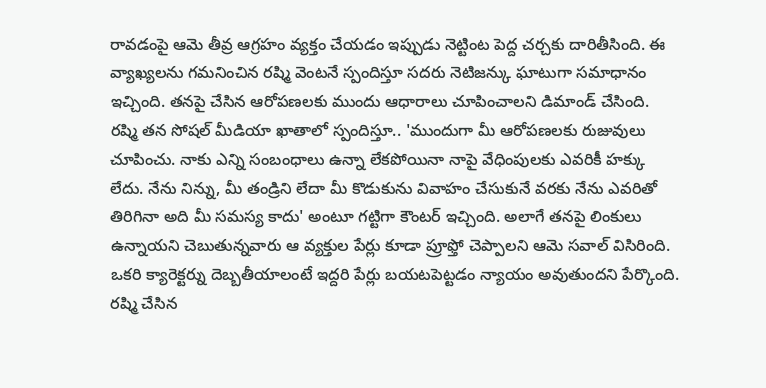రావడంపై ఆమె తీవ్ర ఆగ్రహం వ్యక్తం చేయడం ఇప్పుడు నెట్టింట పెద్ద చర్చకు దారితీసింది. ఈ వ్యాఖ్యలను గమనించిన రష్మి వెంటనే స్పందిస్తూ సదరు నెటిజన్కు ఘాటుగా సమాధానం ఇచ్చింది. తనపై చేసిన ఆరోపణలకు ముందు ఆధారాలు చూపించాలని డిమాండ్ చేసింది.
రష్మి తన సోషల్ మీడియా ఖాతాలో స్పందిస్తూ.. 'ముందుగా మీ ఆరోపణలకు రుజువులు చూపించు. నాకు ఎన్ని సంబంధాలు ఉన్నా లేకపోయినా నాపై వేధింపులకు ఎవరికీ హక్కు లేదు. నేను నిన్ను, మీ తండ్రిని లేదా మీ కొడుకును వివాహం చేసుకునే వరకు నేను ఎవరితో తిరిగినా అది మీ సమస్య కాదు' అంటూ గట్టిగా కౌంటర్ ఇచ్చింది. అలాగే తనపై లింకులు ఉన్నాయని చెబుతున్నవారు ఆ వ్యక్తుల పేర్లు కూడా ప్రూఫ్తో చెప్పాలని ఆమె సవాల్ విసిరింది. ఒకరి క్యారెక్టర్ను దెబ్బతీయాలంటే ఇద్దరి పేర్లు బయటపెట్టడం న్యాయం అవుతుందని పేర్కొంది.
రష్మి చేసిన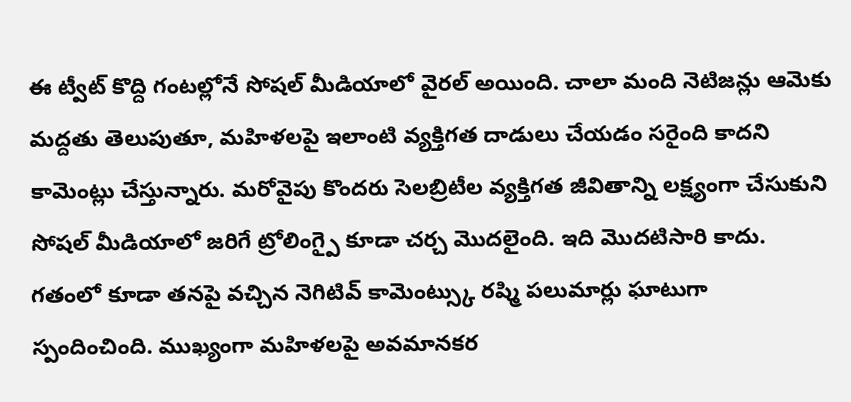ఈ ట్వీట్ కొద్ది గంటల్లోనే సోషల్ మీడియాలో వైరల్ అయింది. చాలా మంది నెటిజన్లు ఆమెకు మద్దతు తెలుపుతూ, మహిళలపై ఇలాంటి వ్యక్తిగత దాడులు చేయడం సరైంది కాదని కామెంట్లు చేస్తున్నారు. మరోవైపు కొందరు సెలబ్రిటీల వ్యక్తిగత జీవితాన్ని లక్ష్యంగా చేసుకుని సోషల్ మీడియాలో జరిగే ట్రోలింగ్పై కూడా చర్చ మొదలైంది. ఇది మొదటిసారి కాదు. గతంలో కూడా తనపై వచ్చిన నెగిటివ్ కామెంట్స్కు రష్మి పలుమార్లు ఘాటుగా స్పందించింది. ముఖ్యంగా మహిళలపై అవమానకర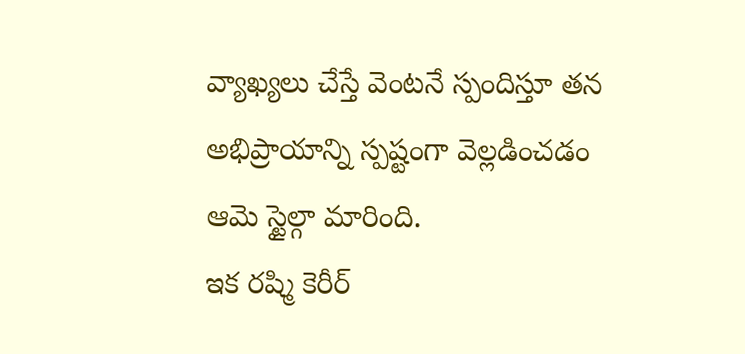వ్యాఖ్యలు చేస్తే వెంటనే స్పందిస్తూ తన అభిప్రాయాన్ని స్పష్టంగా వెల్లడించడం ఆమె స్టైల్గా మారింది.
ఇక రష్మి కెరీర్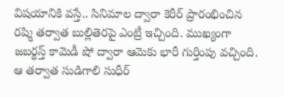విషయానికి వస్తే.. సినిమాల ద్వారా కెరీర్ ప్రారంభించిన రష్మి తర్వాత బుల్లితెరపై ఎంట్రీ ఇచ్చింది. ముఖ్యంగా జబర్థస్త్ కామెడీ షో ద్వారా ఆమెకు భారీ గుర్తింపు వచ్చింది. ఆ తర్వాత సుడిగాలి సుధీర్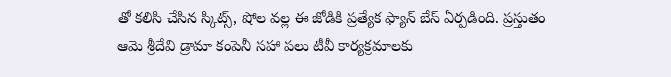తో కలిసి చేసిన స్కిట్స్, షోల వల్ల ఈ జోడికి ప్రత్యేక ఫ్యాన్ బేస్ ఏర్పడింది. ప్రస్తుతం ఆమె శ్రీదేవి డ్రామా కంపెనీ సహా పలు టీవీ కార్యక్రమాలకు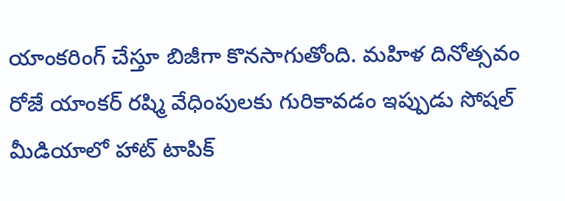యాంకరింగ్ చేస్తూ బిజీగా కొనసాగుతోంది. మహిళ దినోత్సవం రోజే యాంకర్ రష్మి వేధింపులకు గురికావడం ఇప్పుడు సోషల్ మీడియాలో హాట్ టాపిక్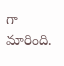గా మారింది.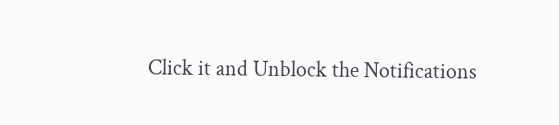Click it and Unblock the Notifications